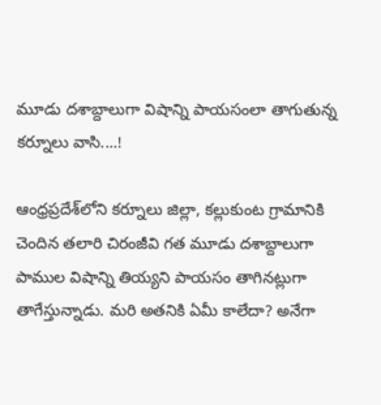మూడు దశాబ్దాలుగా విషాన్ని పాయసంలా తాగుతున్న కర్నూలు వాసి....!

ఆంధ్రప్రదేశ్‌లోని కర్నూలు జిల్లా, కల్లుకుంట గ్రామానికి చెందిన తలారి చిరంజీవి గత మూడు దశాబ్దాలుగా పాముల విషాన్ని తియ్యని పాయసం తాగినట్లుగా తాగేస్తున్నాడు. మరి అతనికి ఏమీ కాలేదా? అనేగా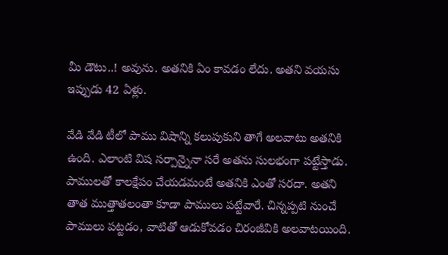మీ డౌటు..! అవును. అతనికి ఏం కావడం లేదు. అతని వయసు ఇప్పుడు 42 ఏళ్లు.

వేడి వేడి టీలో పాము విషాన్ని కలుపుకుని తాగే అలవాటు అతనికి ఉంది. ఎలాంటి విష సర్పాన్నైనా సరే అతను సులభంగా పట్టేస్తాడు. పాములతో కాలక్షేపం చేయడమంటే అతనికి ఎంతో సరదా. అతని తాత ముత్తాతలంతా కూడా పాములు పట్టేవారే. చిన్నప్పటి నుంచే పాములు పట్టడం, వాటితో ఆడుకోవడం చిరంజీవికి అలవాటయింది.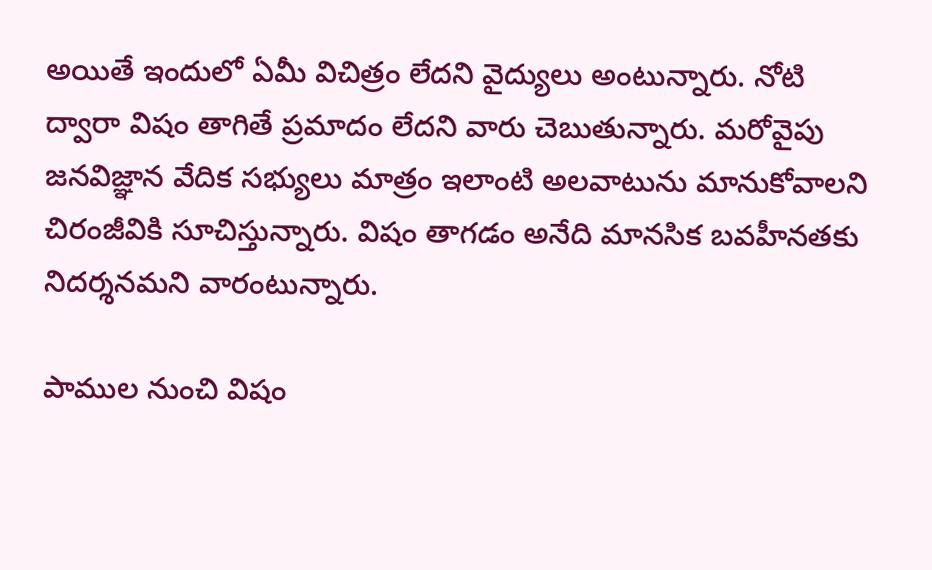అయితే ఇందులో ఏమీ విచిత్రం లేదని వైద్యులు అంటున్నారు. నోటి ద్వారా విషం తాగితే ప్రమాదం లేదని వారు చెబుతున్నారు. మరోవైపు జనవిజ్ఞాన వేదిక సభ్యులు మాత్రం ఇలాంటి అలవాటును మానుకోవాలని చిరంజీవికి సూచిస్తున్నారు. విషం తాగడం అనేది మానసిక బవహీనతకు నిదర్శనమని వారంటున్నారు.

పాముల నుంచి విషం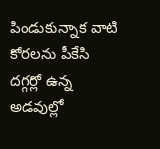పిండుకున్నాక వాటి కోరలను పీకేసి దగ్గర్లో ఉన్న అడవుల్లో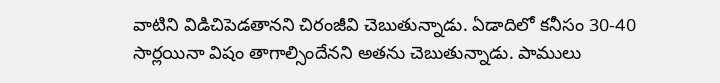వాటిని విడిచిపెడతానని చిరంజీవి చెబుతున్నాడు. ఏడాదిలో కనీసం 30-40 సార్లయినా విషం తాగాల్సిందేనని అతను చెబుతున్నాడు. పాములు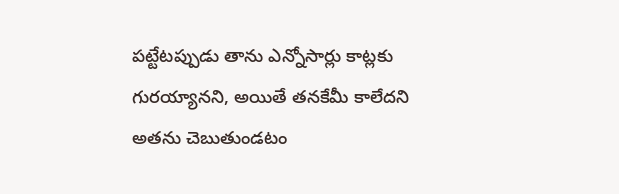పట్టేటప్పుడు తాను ఎన్నోసార్లు కాట్లకు గురయ్యానని, అయితే తనకేమీ కాలేదని అతను చెబుతుండటం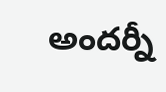అందర్నీ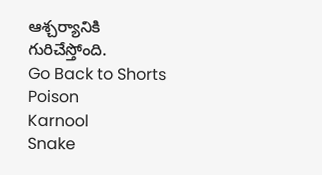ఆశ్చర్యానికి గురిచేస్తోంది.
Go Back to Shorts
Poison
Karnool
Snake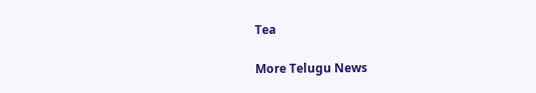Tea

More Telugu News